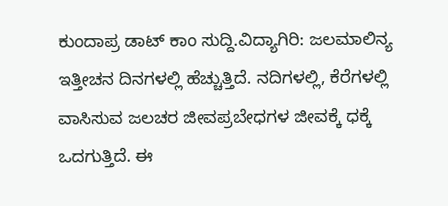ಕುಂದಾಪ್ರ ಡಾಟ್ ಕಾಂ ಸುದ್ದಿ.ವಿದ್ಯಾಗಿರಿ: ಜಲಮಾಲಿನ್ಯ ಇತ್ತೀಚನ ದಿನಗಳಲ್ಲಿ ಹೆಚ್ಚುತ್ತಿದೆ. ನದಿಗಳಲ್ಲಿ, ಕೆರೆಗಳಲ್ಲಿ ವಾಸಿಸುವ ಜಲಚರ ಜೀವಪ್ರಬೇಧಗಳ ಜೀವಕ್ಕೆ ಧಕ್ಕೆ ಒದಗುತ್ತಿದೆ. ಈ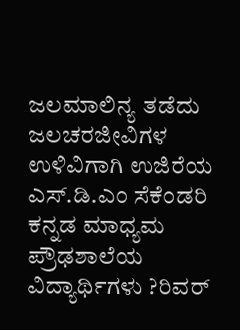ಜಲಮಾಲಿನ್ಯ ತಡೆದು ಜಲಚರಜೀವಿಗಳ ಉಳಿವಿಗಾಗಿ ಉಜಿರೆಯ ಎಸ್.ಡಿ.ಎಂ ಸೆಕೆಂಡರಿ ಕನ್ನಡ ಮಾಧ್ಯಮ ಪ್ರೌಢಶಾಲೆಯ ವಿದ್ಯಾರ್ಥಿಗಳು ?ರಿವರ್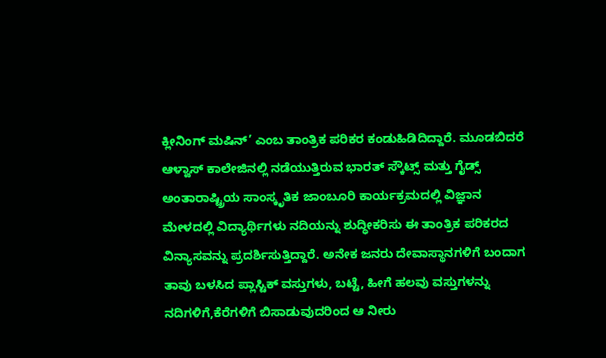ಕ್ಲೀನಿಂಗ್ ಮಷಿನ್’ ಎಂಬ ತಾಂತ್ರಿಕ ಪರಿಕರ ಕಂಡುಹಿಡಿದಿದ್ದಾರೆ. ಮೂಡಬಿದರೆ ಆಳ್ವಾಸ್ ಕಾಲೇಜಿನಲ್ಲಿ ನಡೆಯುತ್ತಿರುವ ಭಾರತ್ ಸ್ಕೌಟ್ಸ್ ಮತ್ತು ಗೈಡ್ಸ್ ಅಂತಾರಾಷ್ಟ್ರಿಯ ಸಾಂಸ್ಕೃತಿಕ ಜಾಂಬೂರಿ ಕಾರ್ಯಕ್ರಮದಲ್ಲಿ ವಿಜ್ಞಾನ ಮೇಳದಲ್ಲಿ ವಿದ್ಯಾರ್ಥಿಗಳು ನದಿಯನ್ನು ಶುದ್ಧೀಕರಿಸು ಈ ತಾಂತ್ರಿಕ ಪರಿಕರದ ವಿನ್ಯಾಸವನ್ನು ಪ್ರದರ್ಶಿಸುತ್ತಿದ್ದಾರೆ. ಅನೇಕ ಜನರು ದೇವಾಸ್ಥಾನಗಳಿಗೆ ಬಂದಾಗ ತಾವು ಬಳಸಿದ ಪ್ಲಾಸ್ಟಿಕ್ ವಸ್ತುಗಳು, ಬಟ್ಟೆ, ಹೀಗೆ ಹಲವು ವಸ್ತುಗಳನ್ನು ನದಿಗಳಿಗೆ,ಕೆರೆಗಳಿಗೆ ಬಿಸಾಡುವುದರಿಂದ ಆ ನೀರು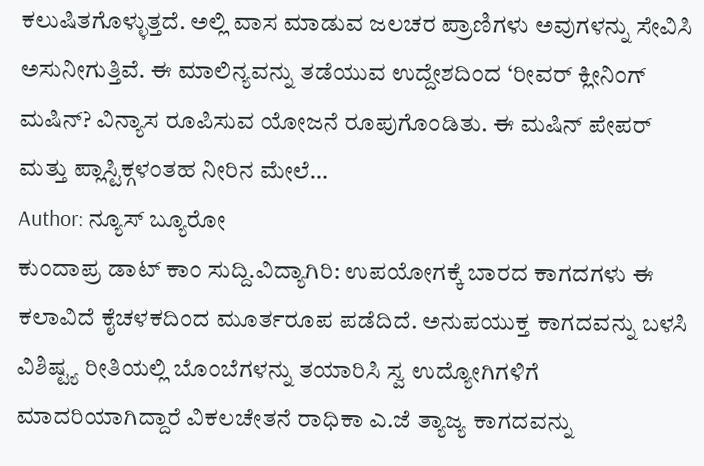ಕಲುಷಿತಗೊಳ್ಳುತ್ತದೆ. ಅಲ್ಲಿ ವಾಸ ಮಾಡುವ ಜಲಚರ ಪ್ರಾಣಿಗಳು ಅವುಗಳನ್ನು ಸೇವಿಸಿ ಅಸುನೀಗುತ್ತಿವೆ. ಈ ಮಾಲಿನ್ಯವನ್ನು ತಡೆಯುವ ಉದ್ದೇಶದಿಂದ ‘ರೀವರ್ ಕ್ಲೀನಿಂಗ್ ಮಷಿನ್? ವಿನ್ಯಾಸ ರೂಪಿಸುವ ಯೋಜನೆ ರೂಪುಗೊಂಡಿತು. ಈ ಮಷಿನ್ ಪೇಪರ್ ಮತ್ತು ಪ್ಲಾಸ್ಟಿಕ್ಗಳಂತಹ ನೀರಿನ ಮೇಲೆ…
Author: ನ್ಯೂಸ್ ಬ್ಯೂರೋ
ಕುಂದಾಪ್ರ ಡಾಟ್ ಕಾಂ ಸುದ್ದಿ.ವಿದ್ಯಾಗಿರಿ: ಉಪಯೋಗಕ್ಕೆ ಬಾರದ ಕಾಗದಗಳು ಈ ಕಲಾವಿದೆ ಕೈಚಳಕದಿಂದ ಮೂರ್ತರೂಪ ಪಡೆದಿದೆ. ಅನುಪಯುಕ್ತ ಕಾಗದವನ್ನು ಬಳಸಿ ವಿಶಿಷ್ಟ್ಯ ರೀತಿಯಲ್ಲಿ ಬೊಂಬೆಗಳನ್ನು ತಯಾರಿಸಿ ಸ್ವ ಉದ್ಯೋಗಿಗಳಿಗೆ ಮಾದರಿಯಾಗಿದ್ದಾರೆ ವಿಕಲಚೇತನೆ ರಾಧಿಕಾ ಎ.ಜೆ ತ್ಯಾಜ್ಯ ಕಾಗದವನ್ನು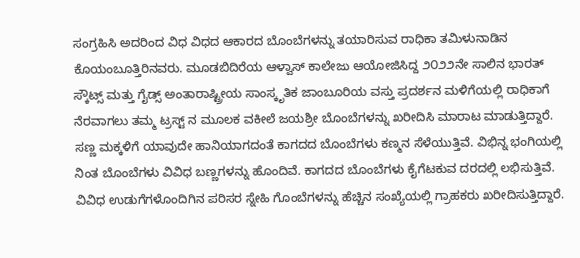ಸಂಗ್ರಹಿಸಿ ಅದರಿಂದ ವಿಧ ವಿಧದ ಆಕಾರದ ಬೊಂಬೆಗಳನ್ನು ತಯಾರಿಸುವ ರಾಧಿಕಾ ತಮಿಳುನಾಡಿನ ಕೊಯಂಬೂತ್ತಿರಿನವರು. ಮೂಡಬಿದಿರೆಯ ಆಳ್ವಾಸ್ ಕಾಲೇಜು ಆಯೋಜಿಸಿದ್ದ ೨೦೨೨ನೇ ಸಾಲಿನ ಭಾರತ್ ಸ್ಕೌಟ್ಸ್ ಮತ್ತು ಗೈಡ್ಸ್ ಅಂತಾರಾಷ್ಟ್ರೀಯ ಸಾಂಸ್ಕೃತಿಕ ಜಾಂಬೂರಿಯ ವಸ್ತು ಪ್ರದರ್ಶನ ಮಳಿಗೆಯಲ್ಲಿ ರಾಧಿಕಾಗೆ ನೆರವಾಗಲು ತಮ್ಮ ಟ್ರಸ್ಟ್ ನ ಮೂಲಕ ವಕೀಲೆ ಜಯಶ್ರೀ ಬೊಂಬೆಗಳನ್ನು ಖರೀದಿಸಿ ಮಾರಾಟ ಮಾಡುತ್ತಿದ್ದಾರೆ. ಸಣ್ಣ ಮಕ್ಕಳಿಗೆ ಯಾವುದೇ ಹಾನಿಯಾಗದಂತೆ ಕಾಗದದ ಬೊಂಬೆಗಳು ಕಣ್ಮನ ಸೆಳೆಯುತ್ತಿವೆ. ವಿಭಿನ್ನ ಭಂಗಿಯಲ್ಲಿ ನಿಂತ ಬೊಂಬೆಗಳು ವಿವಿಧ ಬಣ್ಣಗಳನ್ನು ಹೊಂದಿವೆ. ಕಾಗದದ ಬೊಂಬೆಗಳು ಕೈಗೆಟಕುವ ದರದಲ್ಲಿ ಲಭಿಸುತ್ತಿವೆ. ವಿವಿಧ ಉಡುಗೆಗಳೊಂದಿಗಿನ ಪರಿಸರ ಸ್ನೇಹಿ ಗೊಂಬೆಗಳನ್ನು ಹೆಚ್ಚಿನ ಸಂಖ್ಯೆಯಲ್ಲಿ ಗ್ರಾಹಕರು ಖರೀದಿಸುತ್ತಿದ್ದಾರೆ.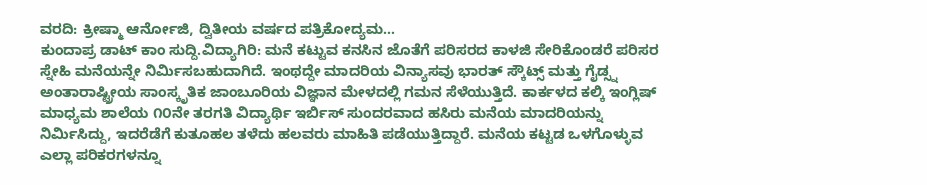ವರದಿ: ಕ್ರೀಷ್ಮಾ ಆರ್ನೋಜಿ, ದ್ವಿತೀಯ ವರ್ಷದ ಪತ್ರಿಕೋದ್ಯಮ…
ಕುಂದಾಪ್ರ ಡಾಟ್ ಕಾಂ ಸುದ್ದಿ.ವಿದ್ಯಾಗಿರಿ: ಮನೆ ಕಟ್ಟುವ ಕನಸಿನ ಜೊತೆಗೆ ಪರಿಸರದ ಕಾಳಜಿ ಸೇರಿಕೊಂಡರೆ ಪರಿಸರ ಸ್ನೇಹಿ ಮನೆಯನ್ನೇ ನಿರ್ಮಿಸಬಹುದಾಗಿದೆ. ಇಂಥದ್ದೇ ಮಾದರಿಯ ವಿನ್ಯಾಸವು ಭಾರತ್ ಸ್ಕೌಟ್ಸ್ ಮತ್ತು ಗೈಡ್ಸ್ನ ಅಂತಾರಾಷ್ಟ್ರೀಯ ಸಾಂಸ್ಕೃತಿಕ ಜಾಂಬೂರಿಯ ವಿಜ್ಞಾನ ಮೇಳದಲ್ಲಿ ಗಮನ ಸೆಳೆಯುತ್ತಿದೆ. ಕಾರ್ಕಳದ ಕಲ್ಕಿ ಇಂಗ್ಲಿಷ್ ಮಾಧ್ಯಮ ಶಾಲೆಯ ೧೦ನೇ ತರಗತಿ ವಿದ್ಯಾರ್ಥಿ ಇರ್ಬಿಸ್ ಸುಂದರವಾದ ಹಸಿರು ಮನೆಯ ಮಾದರಿಯನ್ನು ನಿರ್ಮಿಸಿದ್ದು, ಇದರೆಡೆಗೆ ಕುತೂಹಲ ತಳೆದು ಹಲವರು ಮಾಹಿತಿ ಪಡೆಯುತ್ತಿದ್ದಾರೆ. ಮನೆಯ ಕಟ್ಟಡ ಒಳಗೊಳ್ಳುವ ಎಲ್ಲಾ ಪರಿಕರಗಳನ್ನೂ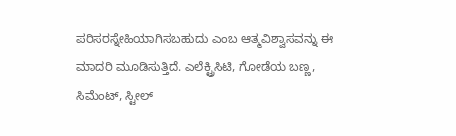ಪರಿಸರಸ್ನೇಹಿಯಾಗಿಸಬಹುದು ಎಂಬ ಆತ್ಮವಿಶ್ವಾಸವನ್ನು ಈ ಮಾದರಿ ಮೂಡಿಸುತ್ತಿದೆ. ಎಲೆಕ್ಟ್ರಿಸಿಟಿ, ಗೋಡೆಯ ಬಣ್ಣ, ಸಿಮೆಂಟ್, ಸ್ಟೀಲ್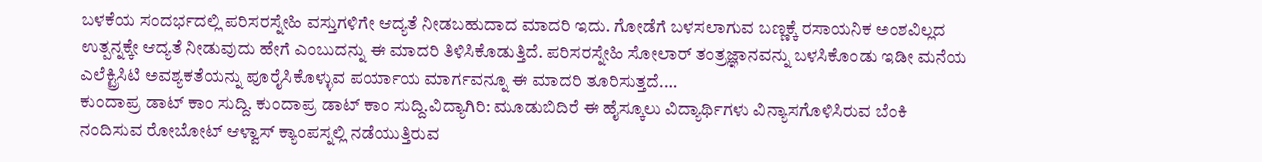ಬಳಕೆಯ ಸಂದರ್ಭದಲ್ಲಿ ಪರಿಸರಸ್ನೇಹಿ ವಸ್ತುಗಳಿಗೇ ಆದ್ಯತೆ ನೀಡಬಹುದಾದ ಮಾದರಿ ಇದು. ಗೋಡೆಗೆ ಬಳಸಲಾಗುವ ಬಣ್ಣಕ್ಕೆ ರಸಾಯನಿಕ ಅಂಶವಿಲ್ಲದ ಉತ್ಪನ್ನಕ್ಕೇ ಆದ್ಯತೆ ನೀಡುವುದು ಹೇಗೆ ಎಂಬುದನ್ನು ಈ ಮಾದರಿ ತಿಳಿಸಿಕೊಡುತ್ತಿದೆ. ಪರಿಸರಸ್ನೇಹಿ ಸೋಲಾರ್ ತಂತ್ರಜ್ಞಾನವನ್ನು ಬಳಸಿಕೊಂಡು ಇಡೀ ಮನೆಯ ಎಲೆಕ್ಟ್ರಿಸಿಟಿ ಅವಶ್ಯಕತೆಯನ್ನು ಪೂರೈಸಿಕೊಳ್ಳುವ ಪರ್ಯಾಯ ಮಾರ್ಗವನ್ನೂ ಈ ಮಾದರಿ ತೂರಿಸುತ್ತದೆ.…
ಕುಂದಾಪ್ರ ಡಾಟ್ ಕಾಂ ಸುದ್ದಿ. ಕುಂದಾಪ್ರ ಡಾಟ್ ಕಾಂ ಸುದ್ದಿ.ವಿದ್ಯಾಗಿರಿ: ಮೂಡುಬಿದಿರೆ ಈ ಹೈಸ್ಕೂಲು ವಿದ್ಯಾರ್ಥಿಗಳು ವಿನ್ಯಾಸಗೊಳಿಸಿರುವ ಬೆಂಕಿ ನಂದಿಸುವ ರೋಬೋಟ್ ಆಳ್ವಾಸ್ ಕ್ಯಾಂಪಸ್ನಲ್ಲಿ ನಡೆಯುತ್ತಿರುವ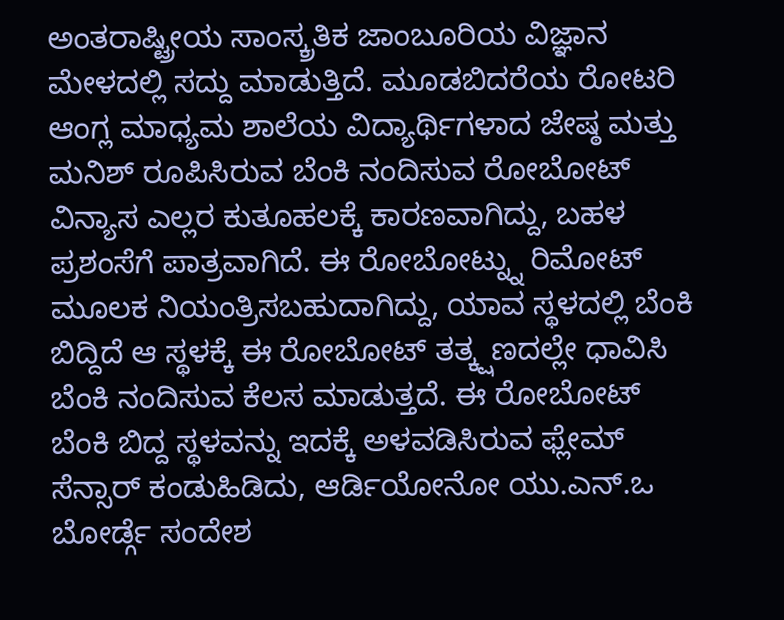ಅಂತರಾಷ್ಟ್ರೀಯ ಸಾಂಸ್ಕ್ರತಿಕ ಜಾಂಬೂರಿಯ ವಿಜ್ಞಾನ ಮೇಳದಲ್ಲಿ ಸದ್ದು ಮಾಡುತ್ತಿದೆ. ಮೂಡಬಿದರೆಯ ರೋಟರಿ ಆಂಗ್ಲ ಮಾಧ್ಯಮ ಶಾಲೆಯ ವಿದ್ಯಾರ್ಥಿಗಳಾದ ಜೇಷ್ಠ ಮತ್ತು ಮನಿಶ್ ರೂಪಿಸಿರುವ ಬೆಂಕಿ ನಂದಿಸುವ ರೋಬೋಟ್ ವಿನ್ಯಾಸ ಎಲ್ಲರ ಕುತೂಹಲಕ್ಕೆ ಕಾರಣವಾಗಿದ್ದು, ಬಹಳ ಪ್ರಶಂಸೆಗೆ ಪಾತ್ರವಾಗಿದೆ. ಈ ರೋಬೋಟ್ನ್ನು ರಿಮೋಟ್ ಮೂಲಕ ನಿಯಂತ್ರಿಸಬಹುದಾಗಿದ್ದು, ಯಾವ ಸ್ಥಳದಲ್ಲಿ ಬೆಂಕಿ ಬಿದ್ದಿದೆ ಆ ಸ್ಥಳಕ್ಕೆ ಈ ರೋಬೋಟ್ ತತ್ಕ್ಷಣದಲ್ಲೇ ಧಾವಿಸಿ ಬೆಂಕಿ ನಂದಿಸುವ ಕೆಲಸ ಮಾಡುತ್ತದೆ. ಈ ರೋಬೋಟ್ ಬೆಂಕಿ ಬಿದ್ದ ಸ್ಥಳವನ್ನು ಇದಕ್ಕೆ ಅಳವಡಿಸಿರುವ ಫ್ಲೇಮ್ ಸೆನ್ಸಾರ್ ಕಂಡುಹಿಡಿದು, ಆರ್ಡಿಯೋನೋ ಯು.ಎನ್.ಒ ಬೋರ್ಡ್ಗೆ ಸಂದೇಶ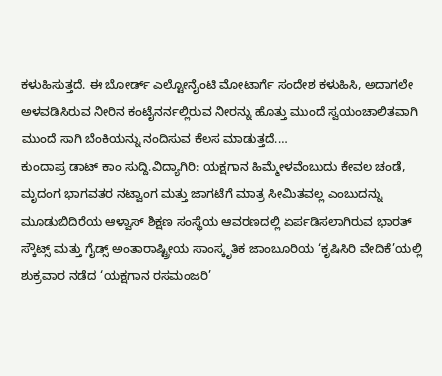ಕಳುಹಿಸುತ್ತದೆ. ಈ ಬೋರ್ಡ್ ಎಲ್ಟೋನೈಂಟಿ ಮೋಟಾರ್ಗೆ ಸಂದೇಶ ಕಳುಹಿಸಿ, ಅದಾಗಲೇ ಅಳವಡಿಸಿರುವ ನೀರಿನ ಕಂಟೈನರ್ನಲ್ಲಿರುವ ನೀರನ್ನು ಹೊತ್ತು ಮುಂದೆ ಸ್ವಯಂಚಾಲಿತವಾಗಿ ಮುಂದೆ ಸಾಗಿ ಬೆಂಕಿಯನ್ನು ನಂದಿಸುವ ಕೆಲಸ ಮಾಡುತ್ತದೆ.…
ಕುಂದಾಪ್ರ ಡಾಟ್ ಕಾಂ ಸುದ್ದಿ.ವಿದ್ಯಾಗಿರಿ: ಯಕ್ಷಗಾನ ಹಿಮ್ಮೇಳವೆಂಬುದು ಕೇವಲ ಚಂಡೆ, ಮೃದಂಗ ಭಾಗವತರ ನಟ್ವಾಂಗ ಮತ್ತು ಜಾಗಟೆಗೆ ಮಾತ್ರ ಸೀಮಿತವಲ್ಲ ಎಂಬುದನ್ನು ಮೂಡುಬಿದಿರೆಯ ಆಳ್ವಾಸ್ ಶಿಕ್ಷಣ ಸಂಸ್ಥೆಯ ಆವರಣದಲ್ಲಿ ಏರ್ಪಡಿಸಲಾಗಿರುವ ಭಾರತ್ ಸ್ಕೌಟ್ಸ್ ಮತ್ತು ಗೈಡ್ಸ್ ಅಂತಾರಾಷ್ಟ್ರೀಯ ಸಾಂಸ್ಕೃತಿಕ ಜಾಂಬೂರಿಯ ‘ಕೃಷಿಸಿರಿ ವೇದಿಕೆ’ಯಲ್ಲಿ ಶುಕ್ರವಾರ ನಡೆದ ‘ಯಕ್ಷಗಾನ ರಸಮಂಜರಿ’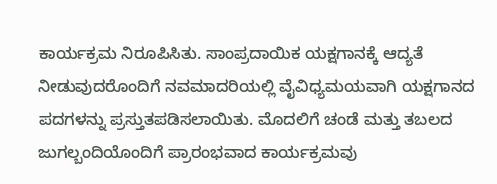ಕಾರ್ಯಕ್ರಮ ನಿರೂಪಿಸಿತು. ಸಾಂಪ್ರದಾಯಿಕ ಯಕ್ಷಗಾನಕ್ಕೆ ಆದ್ಯತೆ ನೀಡುವುದರೊಂದಿಗೆ ನವಮಾದರಿಯಲ್ಲಿ ವೈವಿಧ್ಯಮಯವಾಗಿ ಯಕ್ಷಗಾನದ ಪದಗಳನ್ನು ಪ್ರಸ್ತುತಪಡಿಸಲಾಯಿತು. ಮೊದಲಿಗೆ ಚಂಡೆ ಮತ್ತು ತಬಲದ ಜುಗಲ್ಬಂದಿಯೊಂದಿಗೆ ಪ್ರಾರಂಭವಾದ ಕಾರ್ಯಕ್ರಮವು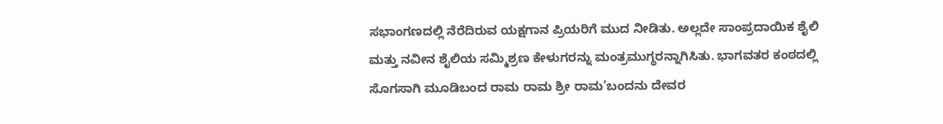ಸಭಾಂಗಣದಲ್ಲಿ ನೆರೆದಿರುವ ಯಕ್ಷಗಾನ ಪ್ರಿಯರಿಗೆ ಮುದ ನೀಡಿತು. ಅಲ್ಲದೇ ಸಾಂಪ್ರದಾಯಿಕ ಶೈಲಿ ಮತ್ತು ನವೀನ ಶೈಲಿಯ ಸಮ್ಮಿಶ್ರಣ ಕೇಳುಗರನ್ನು ಮಂತ್ರಮುಗ್ಧರನ್ನಾಗಿಸಿತು. ಭಾಗವತರ ಕಂಠದಲ್ಲಿ ಸೊಗಸಾಗಿ ಮೂಡಿಬಂದ ರಾಮ ರಾಮ ಶ್ರೀ ರಾಮ’ಬಂದನು ದೇವರ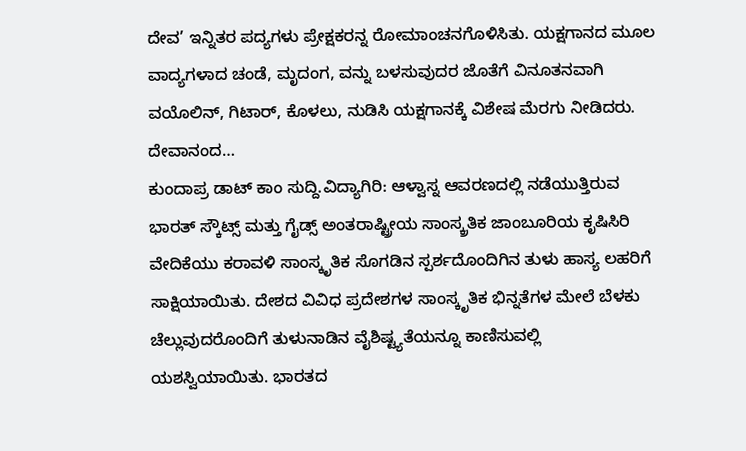ದೇವ’ ಇನ್ನಿತರ ಪದ್ಯಗಳು ಪ್ರೇಕ್ಷಕರನ್ನ ರೋಮಾಂಚನಗೊಳಿಸಿತು. ಯಕ್ಷಗಾನದ ಮೂಲ ವಾದ್ಯಗಳಾದ ಚಂಡೆ, ಮೃದಂಗ, ವನ್ನು ಬಳಸುವುದರ ಜೊತೆಗೆ ವಿನೂತನವಾಗಿ ವಯೊಲಿನ್, ಗಿಟಾರ್, ಕೊಳಲು, ನುಡಿಸಿ ಯಕ್ಷಗಾನಕ್ಕೆ ವಿಶೇಷ ಮೆರಗು ನೀಡಿದರು. ದೇವಾನಂದ…
ಕುಂದಾಪ್ರ ಡಾಟ್ ಕಾಂ ಸುದ್ದಿ.ವಿದ್ಯಾಗಿರಿ: ಆಳ್ವಾಸ್ನ ಆವರಣದಲ್ಲಿ ನಡೆಯುತ್ತಿರುವ ಭಾರತ್ ಸ್ಕೌಟ್ಸ್ ಮತ್ತು ಗೈಡ್ಸ್ ಅಂತರಾಷ್ಟ್ರೀಯ ಸಾಂಸ್ಕ್ರತಿಕ ಜಾಂಬೂರಿಯ ಕೃಷಿಸಿರಿ ವೇದಿಕೆಯು ಕರಾವಳಿ ಸಾಂಸ್ಕೃತಿಕ ಸೊಗಡಿನ ಸ್ಪರ್ಶದೊಂದಿಗಿನ ತುಳು ಹಾಸ್ಯ ಲಹರಿಗೆ ಸಾಕ್ಷಿಯಾಯಿತು. ದೇಶದ ವಿವಿಧ ಪ್ರದೇಶಗಳ ಸಾಂಸ್ಕೃತಿಕ ಭಿನ್ನತೆಗಳ ಮೇಲೆ ಬೆಳಕು ಚೆಲ್ಲುವುದರೊಂದಿಗೆ ತುಳುನಾಡಿನ ವೈಶಿಷ್ಟ್ಯತೆಯನ್ನೂ ಕಾಣಿಸುವಲ್ಲಿ ಯಶಸ್ವಿಯಾಯಿತು. ಭಾರತದ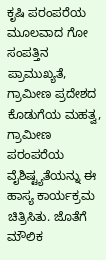ಕೃಷಿ ಪರಂಪರೆಯ ಮೂಲವಾದ ಗೋ ಸಂಪತ್ತಿನ ಪ್ರಾಮುಖ್ಯತೆ, ಗ್ರಾಮೀಣ ಪ್ರದೇಶದ ಕೊಡುಗೆಯ ಮಹತ್ವ, ಗ್ರಾಮೀಣ ಪರಂಪರೆಯ ವೈಶಿಷ್ಟ್ಯತೆಯನ್ನು ಈ ಹಾಸ್ಯ ಕಾರ್ಯಕ್ರಮ ಚಿತ್ರಿಸಿತು. ಜೊತೆಗೆ ಮೌಲಿಕ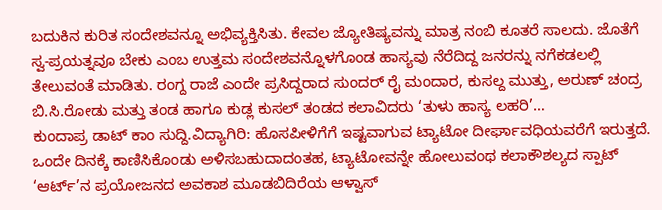ಬದುಕಿನ ಕುರಿತ ಸಂದೇಶವನ್ನೂ ಅಭಿವ್ಯಕ್ತಿಸಿತು. ಕೇವಲ ಜ್ಯೋತಿಷ್ಯವನ್ನು ಮಾತ್ರ ನಂಬಿ ಕೂತರೆ ಸಾಲದು. ಜೊತೆಗೆ ಸ್ವ-ಪ್ರಯತ್ನವೂ ಬೇಕು ಎಂಬ ಉತ್ತಮ ಸಂದೇಶವನ್ನೊಳಗೊಂಡ ಹಾಸ್ಯವು ನೆರೆದಿದ್ದ ಜನರನ್ನು ನಗೆಕಡಲಲ್ಲಿ ತೇಲುವಂತೆ ಮಾಡಿತು. ರಂಗ್ದ ರಾಜೆ ಎಂದೇ ಪ್ರಸಿದ್ದರಾದ ಸುಂದರ್ ರೈ ಮಂದಾರ, ಕುಸಲ್ದ ಮುತ್ತು, ಅರುಣ್ ಚಂದ್ರ ಬಿ.ಸಿ.ರೋಡು ಮತ್ತು ತಂಡ ಹಾಗೂ ಕುಡ್ಲ ಕುಸಲ್ ತಂಡದ ಕಲಾವಿದರು ‘ತುಳು ಹಾಸ್ಯ ಲಹರಿ’…
ಕುಂದಾಪ್ರ ಡಾಟ್ ಕಾಂ ಸುದ್ದಿ.ವಿದ್ಯಾಗಿರಿ: ಹೊಸಪೀಳಿಗೆಗೆ ಇಷ್ಟವಾಗುವ ಟ್ಯಾಟೋ ದೀರ್ಘಾವಧಿಯವರೆಗೆ ಇರುತ್ತದೆ. ಒಂದೇ ದಿನಕ್ಕೆ ಕಾಣಿಸಿಕೊಂಡು ಅಳಿಸಬಹುದಾದಂತಹ, ಟ್ಯಾಟೋವನ್ನೇ ಹೋಲುವಂಥ ಕಲಾಕೌಶಲ್ಯದ ಸ್ಪಾಟ್ ‘ಆರ್ಟ್’ನ ಪ್ರಯೋಜನದ ಅವಕಾಶ ಮೂಡಬಿದಿರೆಯ ಆಳ್ವಾಸ್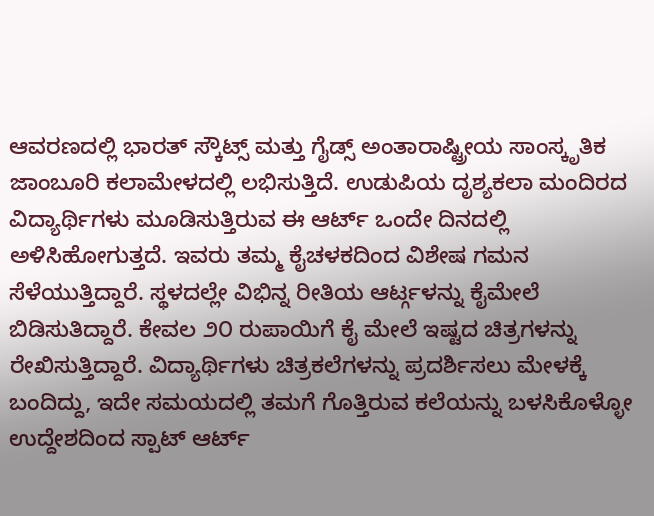ಆವರಣದಲ್ಲಿ ಭಾರತ್ ಸ್ಕೌಟ್ಸ್ ಮತ್ತು ಗೈಡ್ಸ್ ಅಂತಾರಾಷ್ಟ್ರೀಯ ಸಾಂಸ್ಕೃತಿಕ ಜಾಂಬೂರಿ ಕಲಾಮೇಳದಲ್ಲಿ ಲಭಿಸುತ್ತಿದೆ. ಉಡುಪಿಯ ದೃಶ್ಯಕಲಾ ಮಂದಿರದ ವಿದ್ಯಾರ್ಥಿಗಳು ಮೂಡಿಸುತ್ತಿರುವ ಈ ಆರ್ಟ್ ಒಂದೇ ದಿನದಲ್ಲಿ ಅಳಿಸಿಹೋಗುತ್ತದೆ. ಇವರು ತಮ್ಮ ಕೈಚಳಕದಿಂದ ವಿಶೇಷ ಗಮನ ಸೆಳೆಯುತ್ತಿದ್ದಾರೆ. ಸ್ಥಳದಲ್ಲೇ ವಿಭಿನ್ನ ರೀತಿಯ ಆರ್ಟ್ಗಳನ್ನು ಕೈಮೇಲೆ ಬಿಡಿಸುತಿದ್ದಾರೆ. ಕೇವಲ ೨೦ ರುಪಾಯಿಗೆ ಕೈ ಮೇಲೆ ಇಷ್ಟದ ಚಿತ್ರಗಳನ್ನು ರೇಖಿಸುತ್ತಿದ್ದಾರೆ. ವಿದ್ಯಾರ್ಥಿಗಳು ಚಿತ್ರಕಲೆಗಳನ್ನು ಪ್ರದರ್ಶಿಸಲು ಮೇಳಕ್ಕೆ ಬಂದಿದ್ದು, ಇದೇ ಸಮಯದಲ್ಲಿ ತಮಗೆ ಗೊತ್ತಿರುವ ಕಲೆಯನ್ನು ಬಳಸಿಕೊಳ್ಳೋ ಉದ್ದೇಶದಿಂದ ಸ್ಪಾಟ್ ಆರ್ಟ್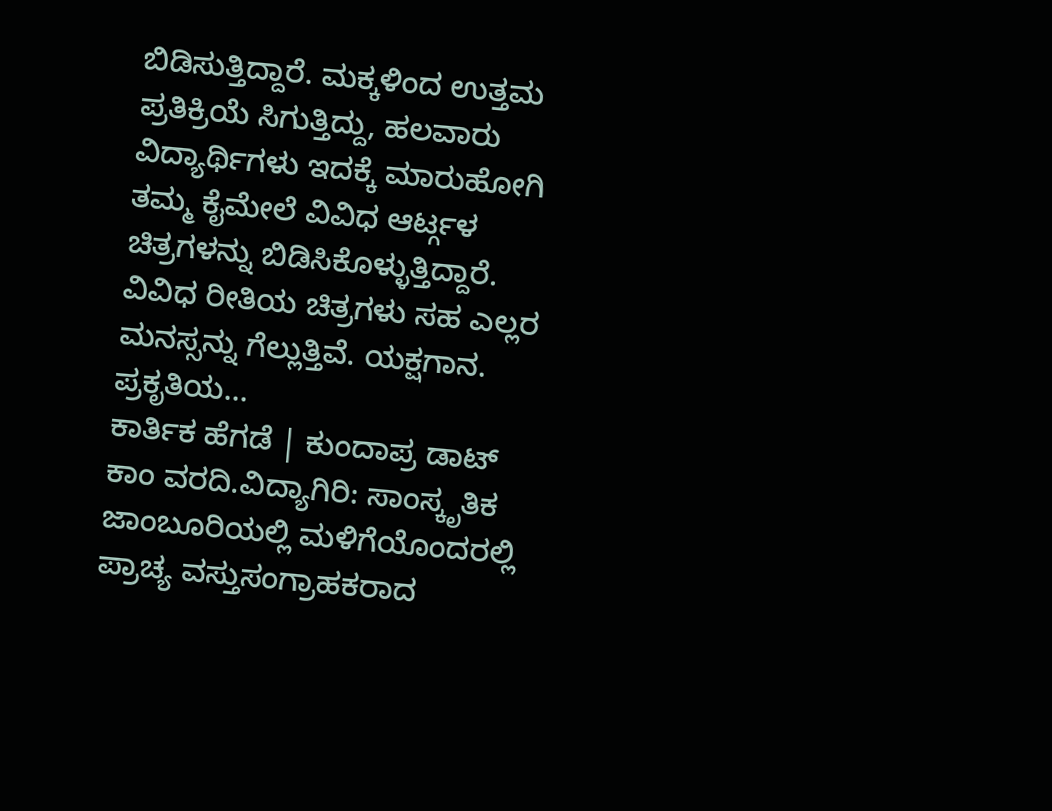ಬಿಡಿಸುತ್ತಿದ್ದಾರೆ. ಮಕ್ಕಳಿಂದ ಉತ್ತಮ ಪ್ರತಿಕ್ರಿಯೆ ಸಿಗುತ್ತಿದ್ದು, ಹಲವಾರು ವಿದ್ಯಾರ್ಥಿಗಳು ಇದಕ್ಕೆ ಮಾರುಹೋಗಿ ತಮ್ಮ ಕೈಮೇಲೆ ವಿವಿಧ ಆರ್ಟ್ಗಳ ಚಿತ್ರಗಳನ್ನು ಬಿಡಿಸಿಕೊಳ್ಳುತ್ತಿದ್ದಾರೆ. ವಿವಿಧ ರೀತಿಯ ಚಿತ್ರಗಳು ಸಹ ಎಲ್ಲರ ಮನಸ್ಸನ್ನು ಗೆಲ್ಲುತ್ತಿವೆ. ಯಕ್ಷಗಾನ. ಪ್ರಕೃತಿಯ…
ಕಾರ್ತಿಕ ಹೆಗಡೆ | ಕುಂದಾಪ್ರ ಡಾಟ್ ಕಾಂ ವರದಿ.ವಿದ್ಯಾಗಿರಿ: ಸಾಂಸ್ಕೃತಿಕ ಜಾಂಬೂರಿಯಲ್ಲಿ ಮಳಿಗೆಯೊಂದರಲ್ಲಿ ಪ್ರಾಚ್ಯ ವಸ್ತುಸಂಗ್ರಾಹಕರಾದ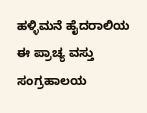ಹಳ್ಳಿಮನೆ ಹೈದರಾಲಿಯ ಈ ಪ್ರಾಚ್ಯ ವಸ್ತು ಸಂಗ್ರಹಾಲಯ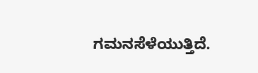ಗಮನಸೆಳೆಯುತ್ತಿದೆ.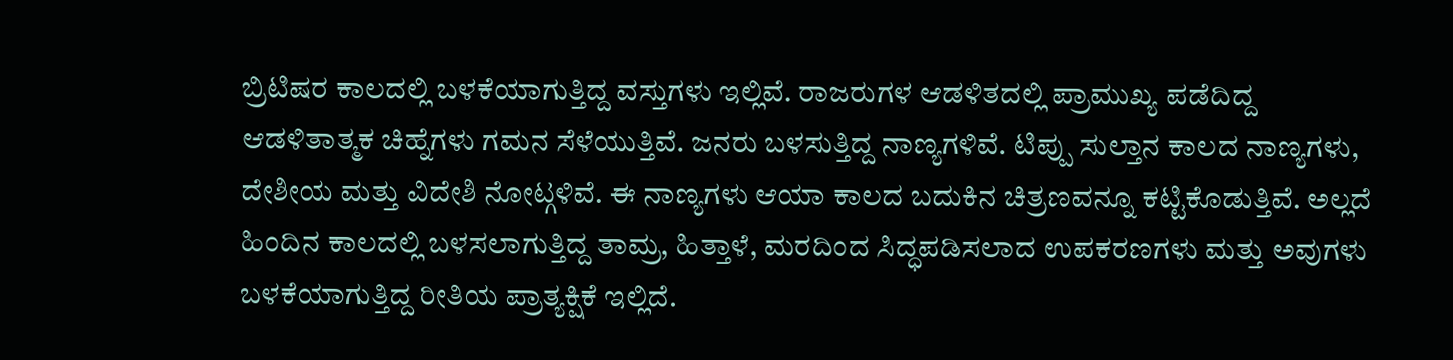ಬ್ರಿಟಿಷರ ಕಾಲದಲ್ಲಿ ಬಳಕೆಯಾಗುತ್ತಿದ್ದ ವಸ್ತುಗಳು ಇಲ್ಲಿವೆ. ರಾಜರುಗಳ ಆಡಳಿತದಲ್ಲಿ ಪ್ರಾಮುಖ್ಯ ಪಡೆದಿದ್ದ ಆಡಳಿತಾತ್ಮಕ ಚಿಹ್ನೆಗಳು ಗಮನ ಸೆಳೆಯುತ್ತಿವೆ. ಜನರು ಬಳಸುತ್ತಿದ್ದ ನಾಣ್ಯಗಳಿವೆ. ಟಿಪ್ಪು ಸುಲ್ತಾನ ಕಾಲದ ನಾಣ್ಯಗಳು, ದೇಶೀಯ ಮತ್ತು ವಿದೇಶಿ ನೋಟ್ಗಳಿವೆ. ಈ ನಾಣ್ಯಗಳು ಆಯಾ ಕಾಲದ ಬದುಕಿನ ಚಿತ್ರಣವನ್ನೂ ಕಟ್ಟಿಕೊಡುತ್ತಿವೆ. ಅಲ್ಲದೆ ಹಿಂದಿನ ಕಾಲದಲ್ಲಿ ಬಳಸಲಾಗುತ್ತಿದ್ದ ತಾಮ್ರ, ಹಿತ್ತಾಳೆ, ಮರದಿಂದ ಸಿದ್ಧಪಡಿಸಲಾದ ಉಪಕರಣಗಳು ಮತ್ತು ಅವುಗಳು ಬಳಕೆಯಾಗುತ್ತಿದ್ದ ರೀತಿಯ ಪ್ರಾತ್ಯಕ್ಷಿಕೆ ಇಲ್ಲಿದೆ.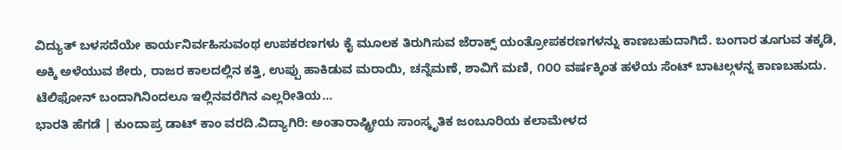ವಿದ್ಯುತ್ ಬಳಸದೆಯೇ ಕಾರ್ಯನಿರ್ವಹಿಸುವಂಥ ಉಪಕರಣಗಳು ಕೈ ಮೂಲಕ ತಿರುಗಿಸುವ ಜೆರಾಕ್ಸ್ ಯಂತ್ರೋಪಕರಣಗಳನ್ನು ಕಾಣಬಹುದಾಗಿದೆ. ಬಂಗಾರ ತೂಗುವ ತಕ್ಕಡಿ, ಅಕ್ಕಿ ಅಳೆಯುವ ಶೇರು, ರಾಜರ ಕಾಲದಲ್ಲಿನ ಕತ್ತಿ, ಉಪ್ಪು ಹಾಕಿಡುವ ಮರಾಯಿ, ಚನ್ನೆಮಣೆ, ಶಾವಿಗೆ ಮಣಿ, ೧೦೦ ವರ್ಷಕ್ಕಿಂತ ಹಳೆಯ ಸೆಂಟ್ ಬಾಟಲ್ಗಳನ್ನ ಕಾಣಬಹುದು. ಟೆಲಿಫೋನ್ ಬಂದಾಗಿನಿಂದಲೂ ಇಲ್ಲಿನವರೆಗಿನ ಎಲ್ಲರೀತಿಯ…
ಭಾರತಿ ಹೆಗಡೆ | ಕುಂದಾಪ್ರ ಡಾಟ್ ಕಾಂ ವರದಿ.ವಿದ್ಯಾಗಿರಿ: ಅಂತಾರಾಷ್ಟ್ರೀಯ ಸಾಂಸ್ಕೃತಿಕ ಜಂಬೂರಿಯ ಕಲಾಮೇಳದ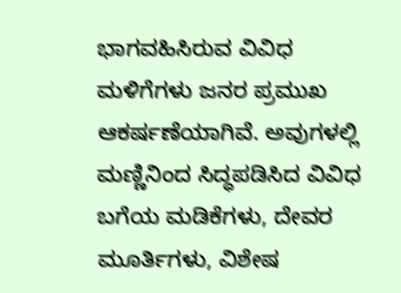ಭಾಗವಹಿಸಿರುವ ವಿವಿಧ ಮಳಿಗೆಗಳು ಜನರ ಪ್ರಮುಖ ಆಕರ್ಷಣೆಯಾಗಿವೆ. ಅವುಗಳಲ್ಲಿ ಮಣ್ಣಿನಿಂದ ಸಿದ್ಧಪಡಿಸಿದ ವಿವಿಧ ಬಗೆಯ ಮಡಿಕೆಗಳು, ದೇವರ ಮೂರ್ತಿಗಳು, ವಿಶೇಷ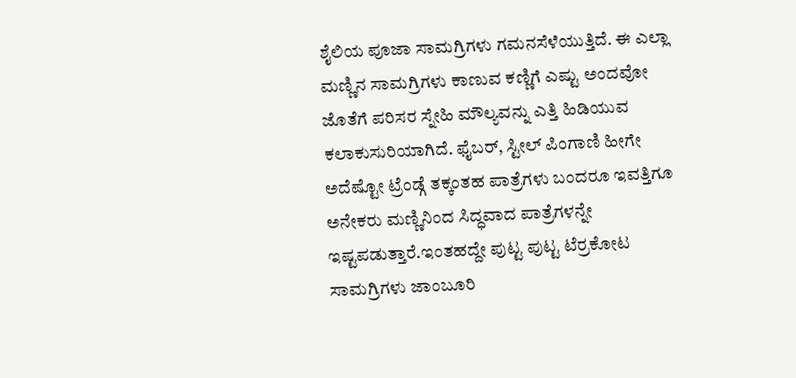ಶೈಲಿಯ ಪೂಜಾ ಸಾಮಗ್ರಿಗಳು ಗಮನಸೆಳೆಯುತ್ತಿದೆ. ಈ ಎಲ್ಲಾ ಮಣ್ಣಿನ ಸಾಮಗ್ರಿಗಳು ಕಾಣುವ ಕಣ್ಣಿಗೆ ಎಷ್ಟು ಅಂದವೋ ಜೊತೆಗೆ ಪರಿಸರ ಸ್ನೇಹಿ ಮೌಲ್ಯವನ್ನು ಎತ್ತಿ ಹಿಡಿಯುವ ಕಲಾಕುಸುರಿಯಾಗಿದೆ. ಫೈಬರ್, ಸ್ಟೀಲ್ ಪಿಂಗಾಣಿ ಹೀಗೇ ಅದೆಷ್ಟೋ ಟ್ರೆಂಡ್ಗೆ ತಕ್ಕಂತಹ ಪಾತ್ರೆಗಳು ಬಂದರೂ ಇವತ್ತಿಗೂ ಅನೇಕರು ಮಣ್ಣಿನಿಂದ ಸಿದ್ಧವಾದ ಪಾತ್ರೆಗಳನ್ನೇ ಇಷ್ಟಪಡುತ್ತಾರೆ.ಇಂತಹದ್ದೇ ಪುಟ್ಟ ಪುಟ್ಟ ಟೆರ್ರಕೋಟ ಸಾಮಗ್ರಿಗಳು ಜಾಂಬೂರಿ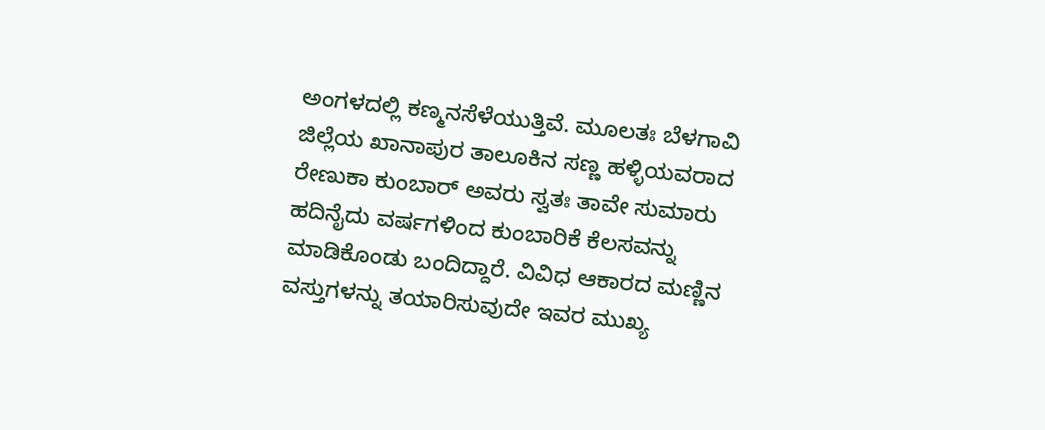ಅಂಗಳದಲ್ಲಿ ಕಣ್ಮನಸೆಳೆಯುತ್ತಿವೆ. ಮೂಲತಃ ಬೆಳಗಾವಿ ಜಿಲ್ಲೆಯ ಖಾನಾಪುರ ತಾಲೂಕಿನ ಸಣ್ಣ ಹಳ್ಳಿಯವರಾದ ರೇಣುಕಾ ಕುಂಬಾರ್ ಅವರು ಸ್ವತಃ ತಾವೇ ಸುಮಾರು ಹದಿನೈದು ವರ್ಷಗಳಿಂದ ಕುಂಬಾರಿಕೆ ಕೆಲಸವನ್ನು ಮಾಡಿಕೊಂಡು ಬಂದಿದ್ದಾರೆ. ವಿವಿಧ ಆಕಾರದ ಮಣ್ಣಿನ ವಸ್ತುಗಳನ್ನು ತಯಾರಿಸುವುದೇ ಇವರ ಮುಖ್ಯ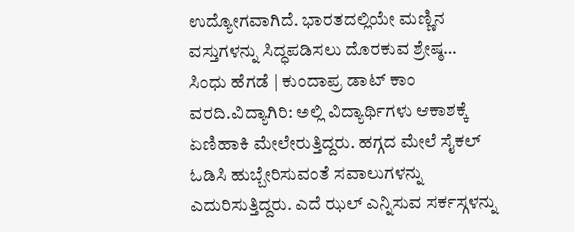ಉದ್ಯೋಗವಾಗಿದೆ. ಭಾರತದಲ್ಲಿಯೇ ಮಣ್ಣಿನ ವಸ್ತುಗಳನ್ನು ಸಿದ್ಧಪಡಿಸಲು ದೊರಕುವ ಶ್ರೇಷ್ಠ…
ಸಿಂಧು ಹೆಗಡೆ | ಕುಂದಾಪ್ರ ಡಾಟ್ ಕಾಂ ವರದಿ.ವಿದ್ಯಾಗಿರಿ: ಅಲ್ಲಿ ವಿದ್ಯಾರ್ಥಿಗಳು ಆಕಾಶಕ್ಕೆ ಏಣಿಹಾಕಿ ಮೇಲೇರುತ್ತಿದ್ದರು. ಹಗ್ಗದ ಮೇಲೆ ಸೈಕಲ್ ಓಡಿಸಿ ಹುಬ್ಬೇರಿಸುವಂತೆ ಸವಾಲುಗಳನ್ನು ಎದುರಿಸುತ್ತಿದ್ದರು. ಎದೆ ಝಲ್ ಎನ್ನಿಸುವ ಸರ್ಕಸ್ಗಳನ್ನು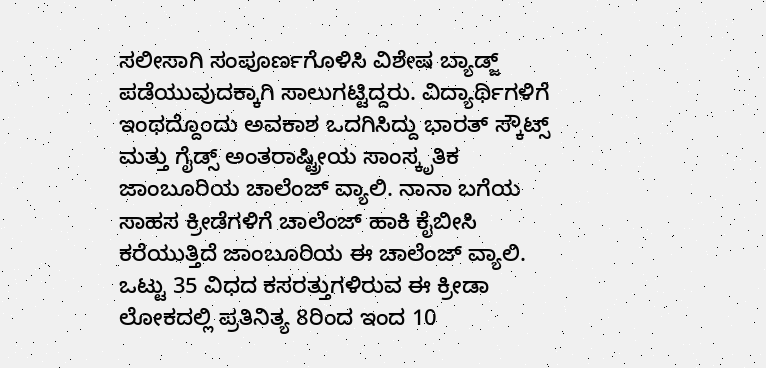ಸಲೀಸಾಗಿ ಸಂಪೂರ್ಣಗೊಳಿಸಿ ವಿಶೇಷ ಬ್ಯಾಡ್ಜ್ ಪಡೆಯುವುದಕ್ಕಾಗಿ ಸಾಲುಗಟ್ಟಿದ್ದರು. ವಿದ್ಯಾರ್ಥಿಗಳಿಗೆ ಇಂಥದ್ದೊಂದು ಅವಕಾಶ ಒದಗಿಸಿದ್ದು ಭಾರತ್ ಸ್ಕೌಟ್ಸ್ ಮತ್ತು ಗೈಡ್ಸ್ ಅಂತರಾಷ್ಟ್ರೀಯ ಸಾಂಸ್ಕೃತಿಕ ಜಾಂಬೂರಿಯ ಚಾಲೆಂಜ್ ವ್ಯಾಲಿ. ನಾನಾ ಬಗೆಯ ಸಾಹಸ ಕ್ರೀಡೆಗಳಿಗೆ ಚಾಲೆಂಜ್ ಹಾಕಿ ಕೈಬೀಸಿ ಕರೆಯುತ್ತಿದೆ ಜಾಂಬೂರಿಯ ಈ ಚಾಲೆಂಜ್ ವ್ಯಾಲಿ. ಒಟ್ಟು 35 ವಿಧದ ಕಸರತ್ತುಗಳಿರುವ ಈ ಕ್ರೀಡಾ ಲೋಕದಲ್ಲಿ ಪ್ರತಿನಿತ್ಯ 8ರಿಂದ ಇಂದ 10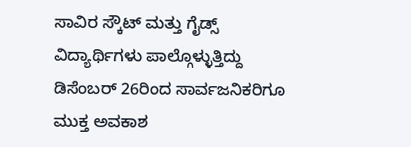ಸಾವಿರ ಸ್ಕೌಟ್ ಮತ್ತು ಗೈಡ್ಸ್ ವಿದ್ಯಾರ್ಥಿಗಳು ಪಾಲ್ಗೊಳ್ಳುತ್ತಿದ್ದು ಡಿಸೆಂಬರ್ 26ರಿಂದ ಸಾರ್ವಜನಿಕರಿಗೂ ಮುಕ್ತ ಅವಕಾಶ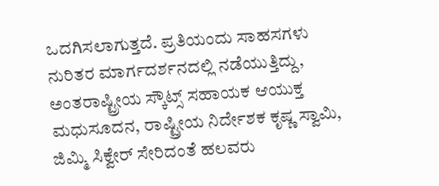ಒದಗಿಸಲಾಗುತ್ತದೆ. ಪ್ರತಿಯಂದು ಸಾಹಸಗಳು ನುರಿತರ ಮಾರ್ಗದರ್ಶನದಲ್ಲಿ ನಡೆಯುತ್ತಿದ್ದು, ಅಂತರಾಷ್ಟ್ರೀಯ ಸ್ಕೌಟ್ಸ್ ಸಹಾಯಕ ಆಯುಕ್ತ ಮಧುಸೂದನ, ರಾಷ್ಟ್ರೀಯ ನಿರ್ದೇಶಕ ಕೃಷ್ಣ ಸ್ವಾಮಿ, ಜಿಮ್ಮಿ ಸಿಕ್ವೇರ್ ಸೇರಿದಂತೆ ಹಲವರು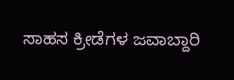ಸಾಹಸ ಕ್ರೀಡೆಗಳ ಜವಾಬ್ದಾರಿ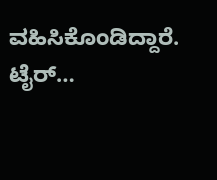ವಹಿಸಿಕೊಂಡಿದ್ದಾರೆ. ಟೈರ್…